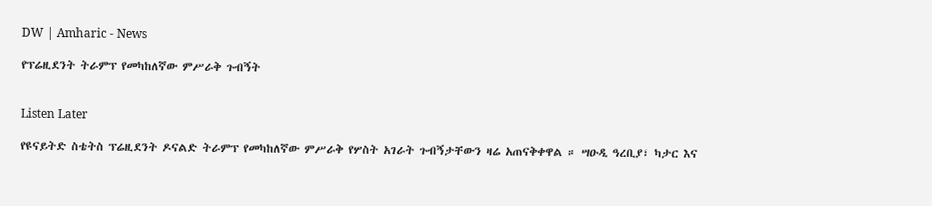DW | Amharic - News

የፕሬዚደንት ትራምፕ የመካከለኛው ምሥራቅ ጉብኝት


Listen Later

የዩናይትድ ስቴትስ ፕሬዚደንት ዶናልድ ትራምፕ የመካከለኛው ምሥራቅ የሦስት አገራት ጉብኝታቸውን ዛሬ አጠናቅቀዋል ። ሣዑዲ ዓረቢያ፣ ካታር እና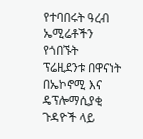የተባበሩት ዓረብ ኤሚሬቶችን የጎበኙት ፕሬዚደንቱ በዋናነት በኤኮኖሚ እና ዴፕሎማሲያቂ ጉዳዮች ላይ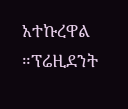አተኩረዋል ።ፕሬዚደንት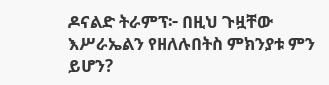ዶናልድ ትራምፕ፦ በዚህ ጉዟቸው እሥራኤልን የዘለሉበትስ ምክንያቱ ምን ይሆን?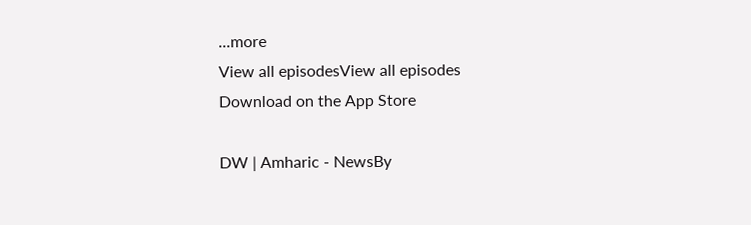...more
View all episodesView all episodes
Download on the App Store

DW | Amharic - NewsBy